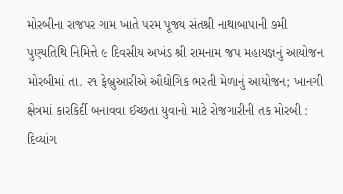મોરબીના રાજપર ગામ ખાતે પરમ પૂજ્ય સંતશ્રી નાથાબાપાની ૭મી પુણ્યતિથિ નિમિત્તે ૯ દિવસીય અખંડ શ્રી રામનામ જપ મહાયજ્ઞનું આયોજન મોરબીમાં તા. ૨૧ ફેબ્રુઆરીએ ઔદ્યોગિક ભરતી મેળાનું આયોજન; ખાનગી ક્ષેત્રમાં કારકિર્દી બનાવવા ઈચ્છતા યુવાનો માટે રોજગારીની તક મોરબી : દિવ્યાંગ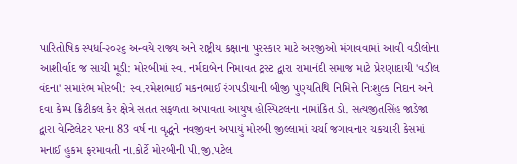પારિતોષિક સ્પર્ધા-૨૦૨૬ અન્વયે રાજ્ય અને રાષ્ટ્રીય કક્ષાના પુરસ્કાર માટે અરજીઓ મંગાવવામાં આવી વડીલોના આશીર્વાદ જ સાચી મૂડી: મોરબીમાં સ્વ. નર્મદાબેન નિમાવત ટ્રસ્ટ દ્વારા રામાનંદી સમાજ માટે પ્રેરણાદાયી 'વડીલ વંદના' સમારંભ મોરબી: સ્વ.રમેશભાઈ મકનભાઈ રંગપડીયાની બીજી પુણ્યતિથિ નિમિત્તે નિઃશુલ્ક નિદાન અને દવા કેમ્પ ક્રિટીકલ કેર ક્ષેત્રે સતત સફળતા અપાવતા આયુષ હોસ્પિટલના નામાંકિત ડો. સત્યજીતસિંહ જાડેજા દ્વારા વેન્ટિલેટર પરના 83 વર્ષ ના વૃદ્ધને નવજીવન અપાયું મોરબી જીલ્લામાં ચર્ચા જગાવનાર ચકચારી કેસમાં મનાઈ હુકમ ફરમાવતી ના.કોર્ટે મોરબીની પી.જી.પટેલ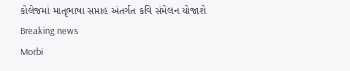કોલેજમાં માતૃભાષા સપ્તાહ અંતર્ગત કવિ સંમેલન યોજાશે
Breaking news
Morbi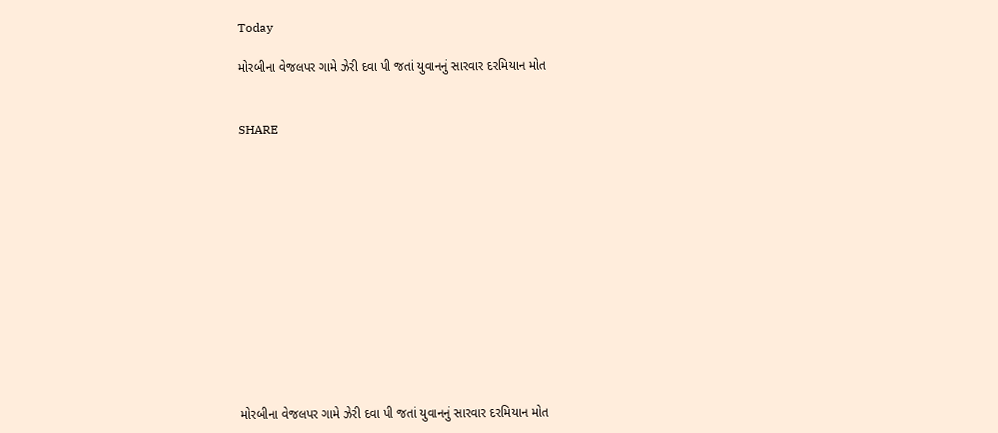Today

મોરબીના વેજલપર ગામે ઝેરી દવા પી જતાં યુવાનનું સારવાર દરમિયાન મોત


SHARE













મોરબીના વેજલપર ગામે ઝેરી દવા પી જતાં યુવાનનું સારવાર દરમિયાન મોત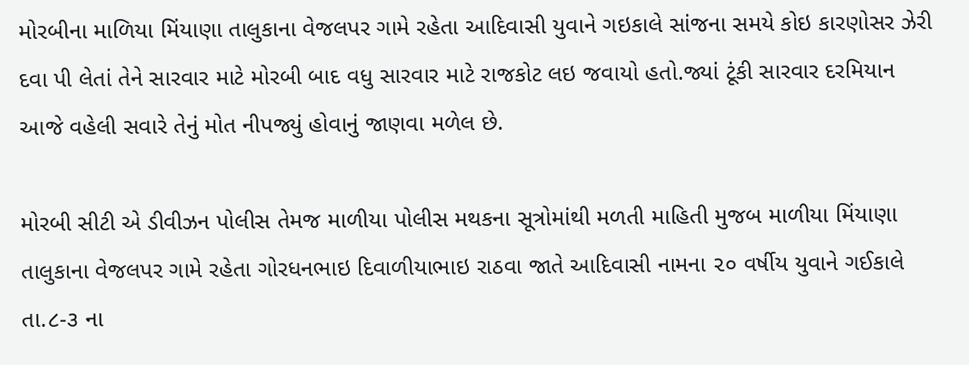મોરબીના માળિયા મિંયાણા તાલુકાના વેજલપર ગામે રહેતા આદિવાસી યુવાને ગઇકાલે સાંજના સમયે કોઇ કારણોસર ઝેરી દવા પી લેતાં તેને સારવાર માટે મોરબી બાદ વધુ સારવાર માટે રાજકોટ લઇ જવાયો હતો.જ્યાં ટૂંકી સારવાર દરમિયાન આજે વહેલી સવારે તેનું મોત નીપજ્યું હોવાનું જાણવા મળેલ છે.

મોરબી સીટી એ ડીવીઝન પોલીસ તેમજ માળીયા પોલીસ મથકના સૂત્રોમાંથી મળતી માહિતી મુજબ માળીયા મિંયાણા તાલુકાના વેજલપર ગામે રહેતા ગોરધનભાઇ દિવાળીયાભાઇ રાઠવા જાતે આદિવાસી નામના ૨૦ વર્ષીય યુવાને ગઈકાલે તા.૮-૩ ના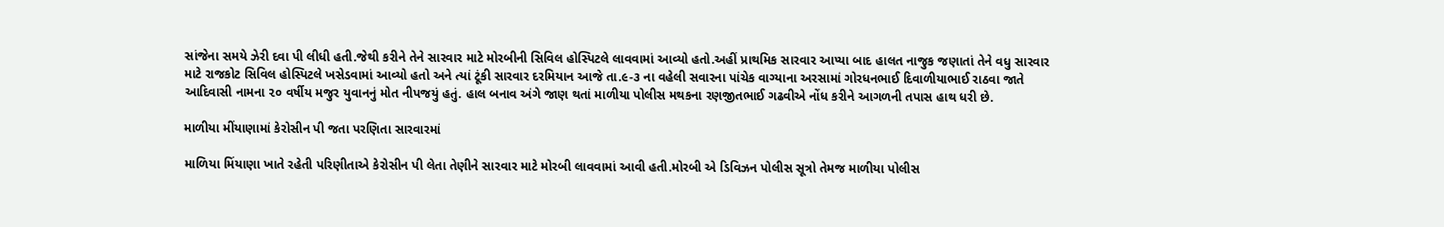સાંજેના સમયે ઝેરી દવા પી લીધી હતી.જેથી કરીને તેને સારવાર માટે મોરબીની સિવિલ હોસ્પિટલે લાવવામાં આવ્યો હતો.અહીં પ્રાથમિક સારવાર આપ્યા બાદ હાલત નાજુક જણાતાં તેને વધુ સારવાર માટે રાજકોટ સિવિલ હોસ્પિટલે ખસેડવામાં આવ્યો હતો અને ત્યાં ટૂંકી સારવાર દરમિયાન આજે તા.૯-૩ ના વહેલી સવારના પાંચેક વાગ્યાના અરસામાં ગોરધનભાઈ દિવાળીયાભાઈ રાઠવા જાતે આદિવાસી નામના ૨૦ વર્ષીય મજુર યુવાનનું મોત નીપજયું હતું. હાલ બનાવ અંગે જાણ થતાં માળીયા પોલીસ મથકના રણજીતભાઈ ગઢવીએ નોંધ કરીને આગળની તપાસ હાથ ધરી છે.

માળીયા મીંયાણામાં કેરોસીન પી જતા પરણિતા સારવારમાં

માળિયા મિંયાણા ખાતે રહેતી પરિણીતાએ કેરોસીન પી લેતા તેણીને સારવાર માટે મોરબી લાવવામાં આવી હતી.મોરબી એ ડિવિઝન પોલીસ સૂત્રો તેમજ માળીયા પોલીસ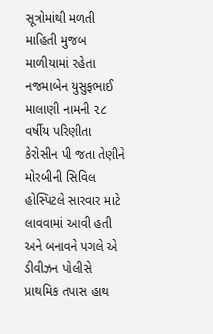સૂત્રોમાંથી મળતી માહિતી મુજબ માળીયામાં રહેતા નજમાબેન યુસુફભાઈ માલાણી નામની ૨૮ વર્ષીય પરિણીતા કેરોસીન પી જતા તેણીને મોરબીની સિવિલ હોસ્પિટલે સારવાર માટે લાવવામાં આવી હતી અને બનાવને પગલે એ ડીવીઝન પોલીસે પ્રાથમિક તપાસ હાથ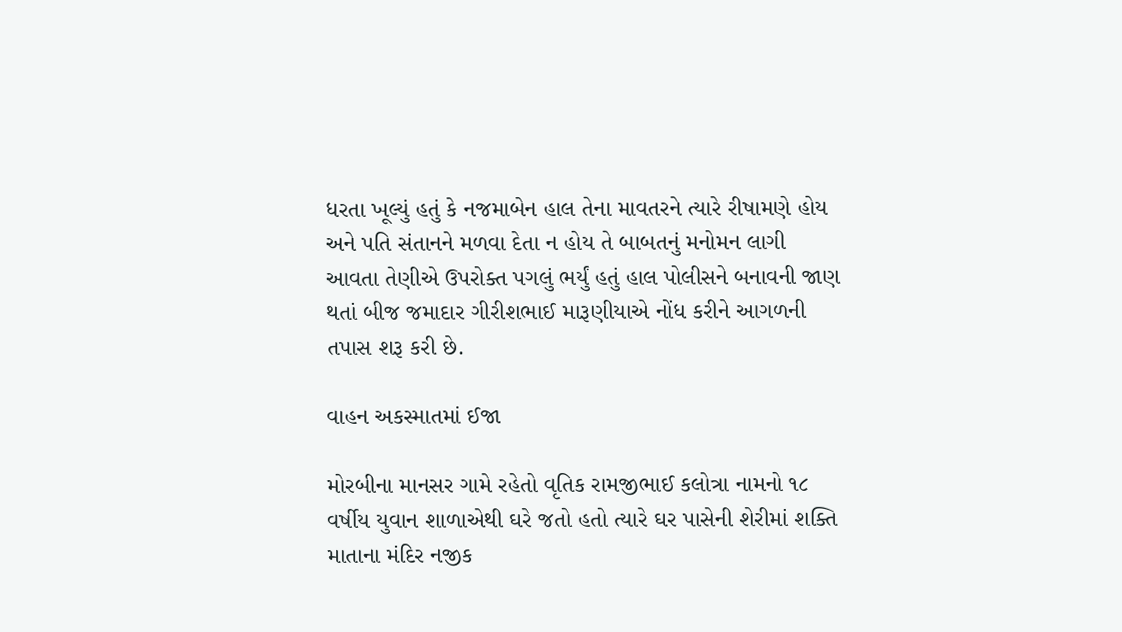ધરતા ખૂલ્યું હતું કે નજમાબેન હાલ તેના માવતરને ત્યારે રીષામણે હોય અને પતિ સંતાનને મળવા દેતા ન હોય તે બાબતનું મનોમન લાગી આવતા તેણીએ ઉપરોક્ત પગલું ભર્યું હતું હાલ પોલીસને બનાવની જાણ થતાં બીજ જમાદાર ગીરીશભાઈ મારૂણીયાએ નોંધ કરીને આગળની તપાસ શરૂ કરી છે.

વાહન અકસ્માતમાં ઈજા

મોરબીના માનસર ગામે રહેતો વૃતિક રામજીભાઈ કલોત્રા નામનો ૧૮ વર્ષીય યુવાન શાળાએથી ઘરે જતો હતો ત્યારે ઘર પાસેની શેરીમાં શક્તિ માતાના મંદિર નજીક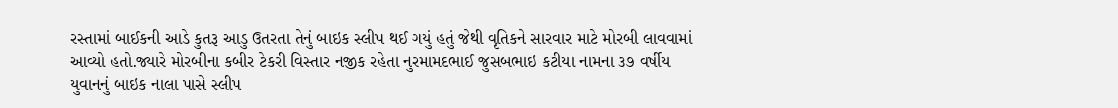રસ્તામાં બાઈકની આડે કુતરૂ આડુ ઉતરતા તેનું બાઇક સ્લીપ થઈ ગયું હતું જેથી વૃતિકને સારવાર માટે મોરબી લાવવામાં આવ્યો હતો.જ્યારે મોરબીના કબીર ટેકરી વિસ્તાર નજીક રહેતા નુરમામદભાઈ જુસબભાઇ કટીયા નામના ૩૭ વર્ષીય યુવાનનું બાઇક નાલા પાસે સ્લીપ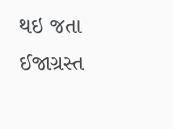થઇ જતા ઈજાગ્રસ્ત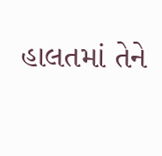હાલતમાં તેને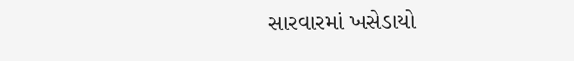સારવારમાં ખસેડાયો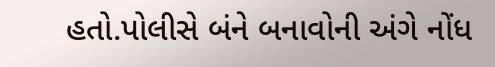હતો.પોલીસે બંને બનાવોની અંગે નોંધ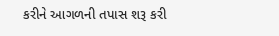કરીને આગળની તપાસ શરૂ કરી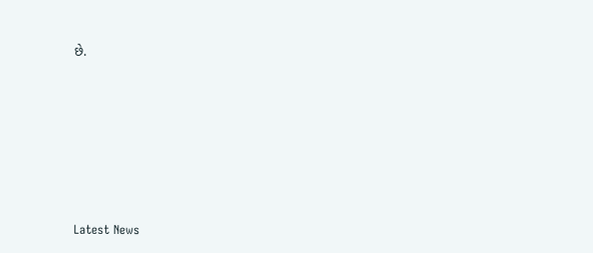છે.








Latest News